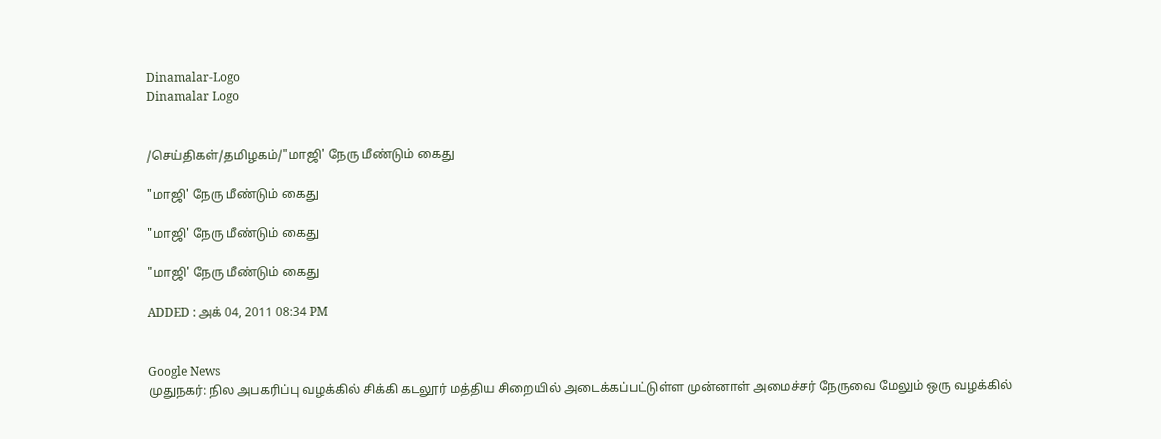Dinamalar-Logo
Dinamalar Logo


/செய்திகள்/தமிழகம்/"மாஜி' நேரு மீண்டும் கைது

"மாஜி' நேரு மீண்டும் கைது

"மாஜி' நேரு மீண்டும் கைது

"மாஜி' நேரு மீண்டும் கைது

ADDED : அக் 04, 2011 08:34 PM


Google News
முதுநகர்: நில அபகரிப்பு வழக்கில் சிக்கி கடலூர் மத்திய சிறையில் அடைக்கப்பட்டுள்ள முன்னாள் அமைச்சர் நேருவை மேலும் ஒரு வழக்கில்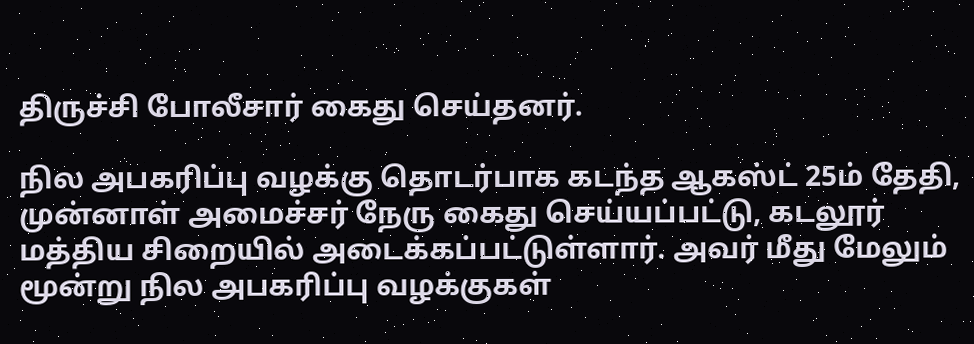திருச்சி போலீசார் கைது செய்தனர்.

நில அபகரிப்பு வழக்கு தொடர்பாக கடந்த ஆகஸ்ட் 25ம் தேதி, முன்னாள் அமைச்சர் நேரு கைது செய்யப்பட்டு, கடலூர் மத்திய சிறையில் அடைக்கப்பட்டுள்ளார். அவர் மீது மேலும் மூன்று நில அபகரிப்பு வழக்குகள்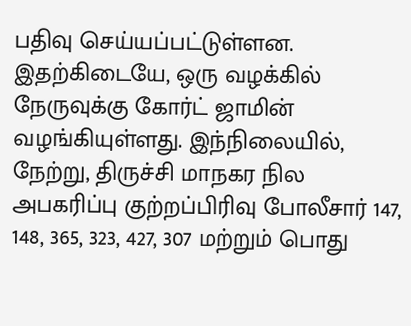பதிவு செய்யப்பட்டுள்ளன. இதற்கிடையே, ஒரு வழக்கில் நேருவுக்கு கோர்ட் ஜாமின் வழங்கியுள்ளது. இந்நிலையில், நேற்று, திருச்சி மாநகர நில அபகரிப்பு குற்றப்பிரிவு போலீசார் 147, 148, 365, 323, 427, 307 மற்றும் பொது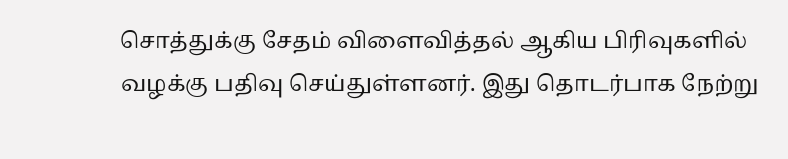சொத்துக்கு சேதம் விளைவித்தல் ஆகிய பிரிவுகளில் வழக்கு பதிவு செய்துள்ளனர். இது தொடர்பாக நேற்று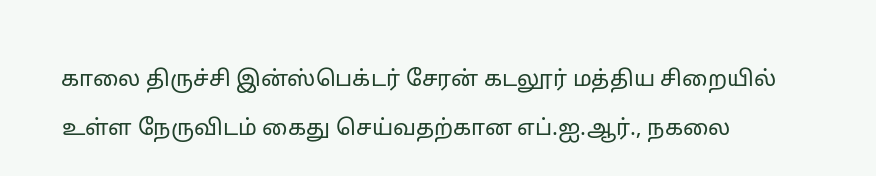காலை திருச்சி இன்ஸ்பெக்டர் சேரன் கடலூர் மத்திய சிறையில் உள்ள நேருவிடம் கைது செய்வதற்கான எப்.ஐ.ஆர்., நகலை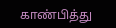காண்பித்து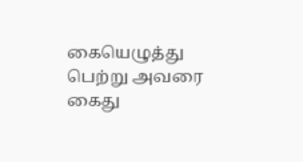கையெழுத்து பெற்று அவரை கைது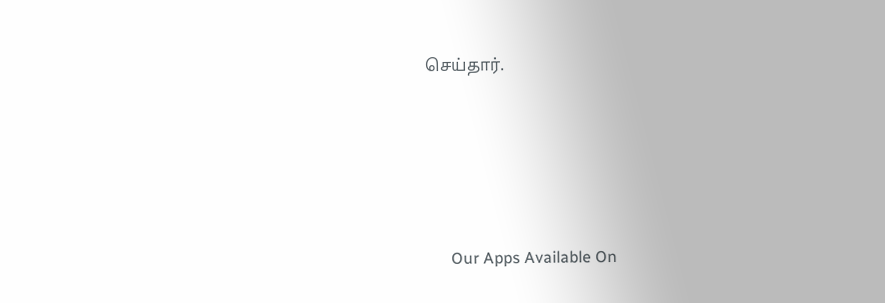செய்தார்.





      Our Apps Available On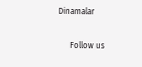Dinamalar

      Follow us